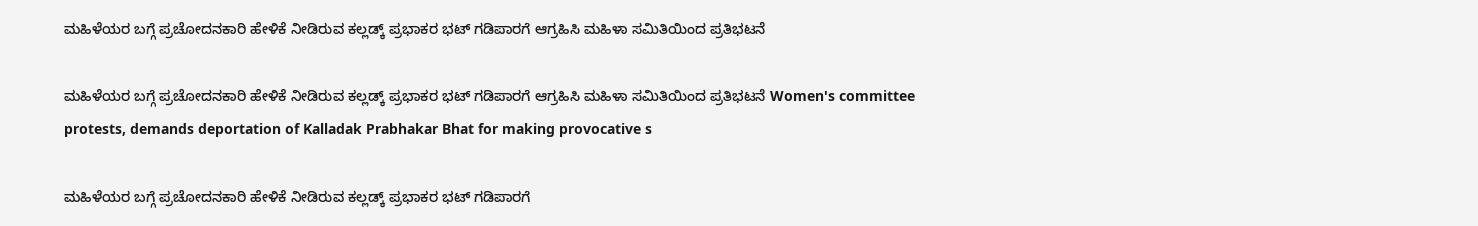ಮಹಿಳೆಯರ ಬಗ್ಗೆ ಪ್ರಚೋದನಕಾರಿ ಹೇಳಿಕೆ ನೀಡಿರುವ ಕಲ್ಲಡ್ಕ್‌ ಪ್ರಭಾಕರ ಭಟ್ ಗಡಿಪಾರಗೆ ಆಗ್ರಹಿಸಿ ಮಹಿಳಾ ಸಮಿತಿಯಿಂದ ಪ್ರತಿಭಟನೆ

ಮಹಿಳೆಯರ ಬಗ್ಗೆ ಪ್ರಚೋದನಕಾರಿ ಹೇಳಿಕೆ ನೀಡಿರುವ ಕಲ್ಲಡ್ಕ್‌ ಪ್ರಭಾಕರ ಭಟ್ ಗಡಿಪಾರಗೆ ಆಗ್ರಹಿಸಿ ಮಹಿಳಾ ಸಮಿತಿಯಿಂದ ಪ್ರತಿಭಟನೆ Women's committee protests, demands deportation of Kalladak Prabhakar Bhat for making provocative s

ಮಹಿಳೆಯರ ಬಗ್ಗೆ ಪ್ರಚೋದನಕಾರಿ ಹೇಳಿಕೆ ನೀಡಿರುವ ಕಲ್ಲಡ್ಕ್‌ ಪ್ರಭಾಕರ ಭಟ್ ಗಡಿಪಾರಗೆ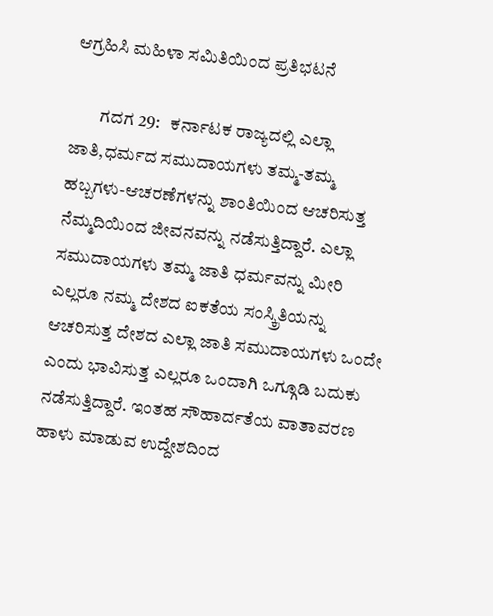ಆಗ್ರಹಿಸಿ ಮಹಿಳಾ ಸಮಿತಿಯಿಂದ ಪ್ರತಿಭಟನೆ

        ಗದಗ 29:   ಕರ್ನಾಟಕ ರಾಜ್ಯದಲ್ಲಿ ಎಲ್ಲಾ ಜಾತಿ,ಧರ್ಮದ ಸಮುದಾಯಗಳು ತಮ್ಮ-ತಮ್ಮ ಹಬ್ಬಗಳು-ಆಚರಣೆಗಳನ್ನು ಶಾಂತಿಯಿಂದ ಆಚರಿಸುತ್ತ ನೆಮ್ಮದಿಯಿಂದ ಜೀವನವನ್ನು ನಡೆಸುತ್ತಿದ್ದಾರೆ. ಎಲ್ಲಾ ಸಮುದಾಯಗಳು ತಮ್ಮ ಜಾತಿ ಧರ್ಮವನ್ನು ಮೀರಿ ಎಲ್ಲರೂ ನಮ್ಮ ದೇಶದ ಐಕತೆಯ ಸಂಸ್ಕ್ರಿತಿಯನ್ನು ಆಚರಿಸುತ್ತ ದೇಶದ ಎಲ್ಲಾ ಜಾತಿ ಸಮುದಾಯಗಳು ಒಂದೇ ಎಂದು ಭಾವಿಸುತ್ತ ಎಲ್ಲರೂ ಒಂದಾಗಿ ಒಗ್ಗೂಡಿ ಬದುಕು ನಡೆಸುತ್ತಿದ್ದಾರೆ. ಇಂತಹ ಸೌಹಾರ್ದತೆಯ ವಾತಾವರಣ ಹಾಳು ಮಾಡುವ ಉದ್ದೇಶದಿಂದ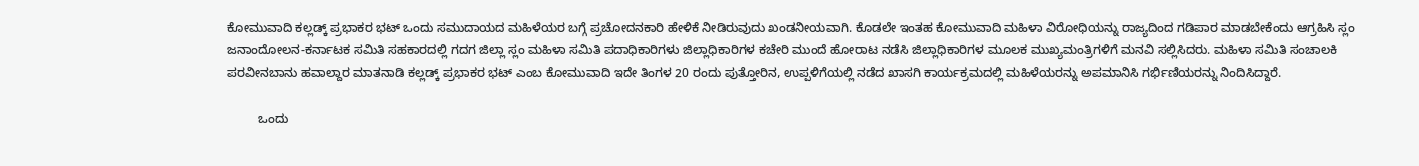ಕೋಮುವಾದಿ ಕಲ್ಲಡ್ಕ್‌ ಪ್ರಭಾಕರ ಭಟ್ ಒಂದು ಸಮುದಾಯದ ಮಹಿಳೆಯರ ಬಗ್ಗೆ ಪ್ರಚೋದನಕಾರಿ ಹೇಳಿಕೆ ನೀಡಿರುವುದು ಖಂಡನೀಯವಾಗಿ. ಕೊಡಲೇ ಇಂತಹ ಕೋಮುವಾದಿ ಮಹಿಳಾ ವಿರೋಧಿಯನ್ನು ರಾಜ್ಯದಿಂದ ಗಡಿಪಾರ ಮಾಡಬೇಕೆಂದು ಆಗ್ರಹಿಸಿ ಸ್ಲಂ ಜನಾಂದೋಲನ-ಕರ್ನಾಟಕ ಸಮಿತಿ ಸಹಕಾರದಲ್ಲಿ ಗದಗ ಜಿಲ್ಲಾ ಸ್ಲಂ ಮಹಿಳಾ ಸಮಿತಿ ಪದಾಧಿಕಾರಿಗಳು ಜಿಲ್ಲಾಧಿಕಾರಿಗಳ ಕಚೇರಿ ಮುಂದೆ ಹೋರಾಟ ನಡೆಸಿ ಜಿಲ್ಲಾಧಿಕಾರಿಗಳ ಮೂಲಕ ಮುಖ್ಯಮಂತ್ರಿಗಳಿಗೆ ಮನವಿ ಸಲ್ಲಿಸಿದರು. ಮಹಿಳಾ ಸಮಿತಿ ಸಂಚಾಲಕಿ ಪರವೀನಬಾನು ಹವಾಲ್ದಾರ ಮಾತನಾಡಿ ಕಲ್ಲಡ್ಕ್‌ ಪ್ರಭಾಕರ ಭಟ್ ಎಂಬ ಕೋಮುವಾದಿ ಇದೇ ತಿಂಗಳ 20 ರಂದು ಪುತ್ತೋರಿನ, ಉಪ್ಪಳಿಗೆಯಲ್ಲಿ ನಡೆದ ಖಾಸಗಿ ಕಾರ್ಯಕ್ರಮದಲ್ಲಿ ಮಹಿಳೆಯರನ್ನು ಅಪಮಾನಿಸಿ ಗರ್ಭಿಣಿಯರನ್ನು ನಿಂದಿಸಿದ್ದಾರೆ.

         ಒಂದು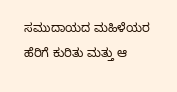ಸಮುದಾಯದ ಮಹಿಳೆಯರ ಹೆರಿಗೆ ಕುರಿತು ಮತ್ತು ಆ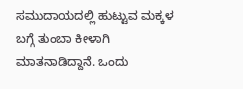ಸಮುದಾಯದಲ್ಲಿ ಹುಟ್ಟುವ ಮಕ್ಕಳ ಬಗ್ಗೆ ತುಂಬಾ ಕೀಳಾಗಿ ಮಾತನಾಡಿದ್ದಾನೆ. ಒಂದು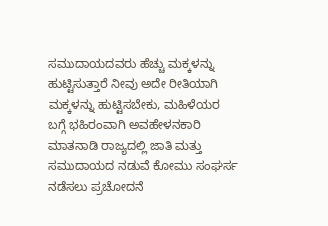ಸಮುದಾಯದವರು ಹೆಚ್ಚು ಮಕ್ಕಳನ್ನು ಹುಟ್ಟಿಸುತ್ತಾರೆ ನೀವು ಅದೇ ರೀತಿಯಾಗಿ ಮಕ್ಕಳನ್ನು ಹುಟ್ಟಿಸಬೇಕು, ಮಹಿಳೆಯರ ಬಗ್ಗೆ ಭಹಿರಂವಾಗಿ ಅವಹೇಳನಕಾರಿ ಮಾತನಾಡಿ ರಾಜ್ಯದಲ್ಲಿ ಜಾತಿ ಮತ್ತು ಸಮುದಾಯದ ನಡುವೆ ಕೋಮು ಸಂಘರ್ಸ ನಡೆಸಲು ಪ್ರಚೋದನೆ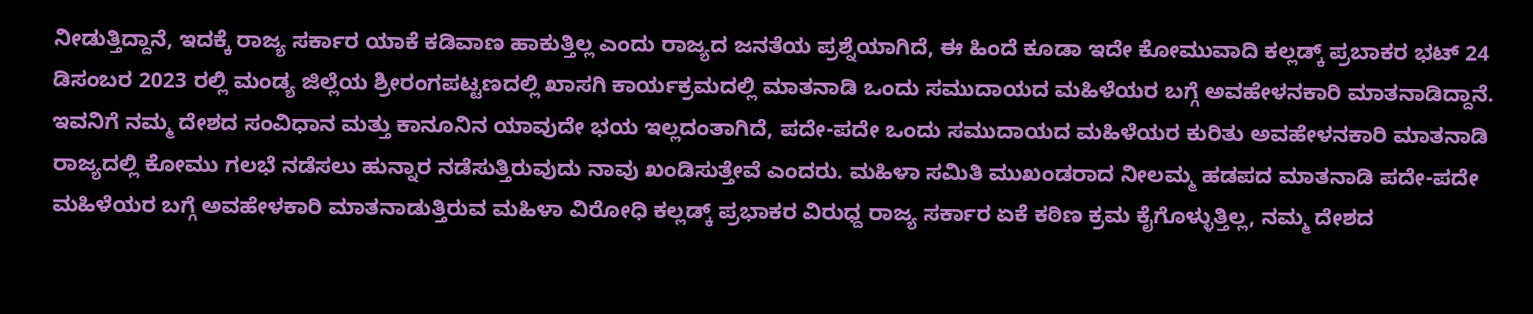ನೀಡುತ್ತಿದ್ದಾನೆ, ಇದಕ್ಕೆ ರಾಜ್ಯ ಸರ್ಕಾರ ಯಾಕೆ ಕಡಿವಾಣ ಹಾಕುತ್ತಿಲ್ಲ ಎಂದು ರಾಜ್ಯದ ಜನತೆಯ ಪ್ರಶ್ನೆಯಾಗಿದೆ, ಈ ಹಿಂದೆ ಕೂಡಾ ಇದೇ ಕೋಮುವಾದಿ ಕಲ್ಲಡ್ಕ್‌ ಪ್ರಬಾಕರ ಭಟ್ 24 ಡಿಸಂಬರ 2023 ರಲ್ಲಿ ಮಂಡ್ಯ ಜಿಲ್ಲೆಯ ಶ್ರೀರಂಗಪಟ್ಟಣದಲ್ಲಿ ಖಾಸಗಿ ಕಾರ್ಯಕ್ರಮದಲ್ಲಿ ಮಾತನಾಡಿ ಒಂದು ಸಮುದಾಯದ ಮಹಿಳೆಯರ ಬಗ್ಗೆ ಅವಹೇಳನಕಾರಿ ಮಾತನಾಡಿದ್ದಾನೆ. ಇವನಿಗೆ ನಮ್ಮ ದೇಶದ ಸಂವಿಧಾನ ಮತ್ತು ಕಾನೂನಿನ ಯಾವುದೇ ಭಯ ಇಲ್ಲದಂತಾಗಿದೆ, ಪದೇ-ಪದೇ ಒಂದು ಸಮುದಾಯದ ಮಹಿಳೆಯರ ಕುರಿತು ಅವಹೇಳನಕಾರಿ ಮಾತನಾಡಿ ರಾಜ್ಯದಲ್ಲಿ ಕೋಮು ಗಲಭೆ ನಡೆಸಲು ಹುನ್ನಾರ ನಡೆಸುತ್ತಿರುವುದು ನಾವು ಖಂಡಿಸುತ್ತೇವೆ ಎಂದರು. ಮಹಿಳಾ ಸಮಿತಿ ಮುಖಂಡರಾದ ನೀಲಮ್ಮ ಹಡಪದ ಮಾತನಾಡಿ ಪದೇ-ಪದೇ ಮಹಿಳೆಯರ ಬಗ್ಗೆ ಅವಹೇಳಕಾರಿ ಮಾತನಾಡುತ್ತಿರುವ ಮಹಿಳಾ ವಿರೋಧಿ ಕಲ್ಲಡ್ಕ್‌ ಪ್ರಭಾಕರ ವಿರುಧ್ದ ರಾಜ್ಯ ಸರ್ಕಾರ ಏಕೆ ಕಠಿಣ ಕ್ರಮ ಕೈಗೊಳ್ಳುತ್ತಿಲ್ಲ, ನಮ್ಮ ದೇಶದ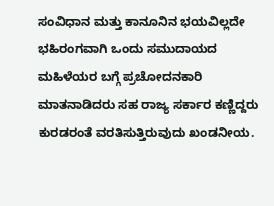ಸಂವಿಧಾನ ಮತ್ತು ಕಾನೂನಿನ ಭಯವಿಲ್ಲದೇ ಭಹಿರಂಗವಾಗಿ ಒಂದು ಸಮುದಾಯದ ಮಹಿಳೆಯರ ಬಗ್ಗೆ ಪ್ರಚೋದನಕಾರಿ ಮಾತನಾಡಿದರು ಸಹ ರಾಜ್ಯ ಸರ್ಕಾರ ಕಣ್ಣಿದ್ದರು ಕುರಡರಂತೆ ವರತಿಸುತ್ತಿರುವುದು ಖಂಡನೀಯ.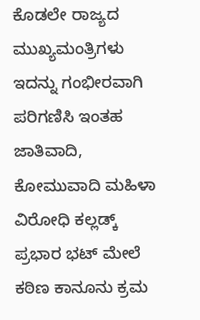ಕೊಡಲೇ ರಾಜ್ಯದ ಮುಖ್ಯಮಂತ್ರಿಗಳು ಇದನ್ನು ಗಂಭೀರವಾಗಿ ಪರಿಗಣಿಸಿ ಇಂತಹ ಜಾತಿವಾದಿ, ಕೋಮುವಾದಿ ಮಹಿಳಾ ವಿರೋಧಿ ಕಲ್ಲಡ್ಕ್‌ ಪ್ರಭಾರ ಭಟ್ ಮೇಲೆ ಕಠಿಣ ಕಾನೂನು ಕ್ರಮ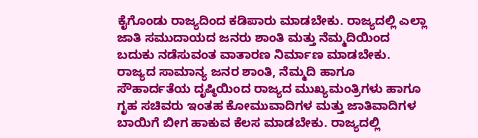ಕೈಗೊಂಡು ರಾಜ್ಯದಿಂದ ಕಡಿಪಾರು ಮಾಡಬೇಕು. ರಾಜ್ಯದಲ್ಲಿ ಎಲ್ಲಾ ಜಾತಿ ಸಮುದಾಯದ ಜನರು ಶಾಂತಿ ಮತ್ತು ನೆಮ್ಮದಿಯಿಂದ ಬದುಕು ನಡೆಸುವಂತ ವಾತಾರಣ ನಿರ್ಮಾಣ ಮಾಡಬೇಕು. ರಾಜ್ಯದ ಸಾಮಾನ್ಯ ಜನರ ಶಾಂತಿ, ನೆಮ್ಮದಿ ಹಾಗೂ ಸೌಹಾರ್ದತೆಯ ದೃಷ್ಠಿಯಿಂದ ರಾಜ್ಯದ ಮುಖ್ಯಮಂತ್ರಿಗಳು ಹಾಗೂ ಗೃಹ ಸಚಿವರು ಇಂತಹ ಕೋಮುವಾದಿಗಳ ಮತ್ತು ಜಾತಿವಾದಿಗಳ ಬಾಯಿಗೆ ಬೀಗ ಹಾಕುವ ಕೆಲಸ ಮಾಡಬೇಕು. ರಾಜ್ಯದಲ್ಲಿ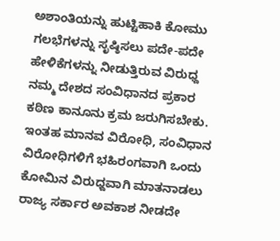ಅಶಾಂತಿಯನ್ನು ಹುಟ್ಟಿಹಾಕಿ ಕೋಮು ಗಲಭೆಗಳನ್ನು ಸೃಷ್ಠಿಸಲು ಪದೇ-ಪದೇ ಹೇಳಿಕೆಗಳನ್ನು ನೀಡುತ್ತಿರುವ ವಿರುಧ್ದ ನಮ್ಮ ದೇಶದ ಸಂವಿಧಾನದ ಪ್ರಕಾರ ಕಠಿಣ ಕಾನೂನು ಕ್ರಮ ಜರುಗಿಸಬೇಕು. ಇಂತಹ ಮಾನವ ವಿರೋಧಿ, ಸಂವಿಧಾನ ವಿರೋಧಿಗಳಿಗೆ ಭಹಿರಂಗವಾಗಿ ಒಂದು ಕೋಮಿನ ವಿರುಧ್ದವಾಗಿ ಮಾತನಾಡಲು ರಾಜ್ಯ ಸರ್ಕಾರ ಅವಕಾಶ ನೀಡದೇ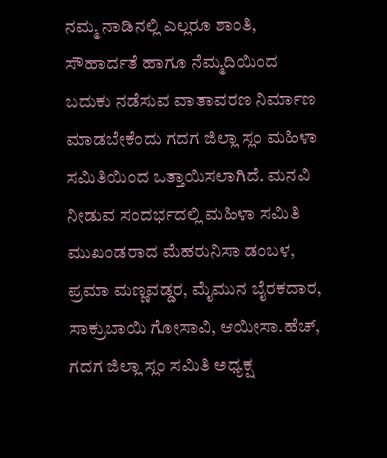ನಮ್ಮ ನಾಡಿನಲ್ಲಿ ಎಲ್ಲರೂ ಶಾಂತಿ, ಸೌಹಾರ್ದತೆ ಹಾಗೂ ನೆಮ್ಮದಿಯಿಂದ ಬದುಕು ನಡೆಸುವ ವಾತಾವರಣ ನಿರ್ಮಾಣ ಮಾಡಬೇಕೆಂದು ಗದಗ ಜಿಲ್ಲಾ ಸ್ಲಂ ಮಹಿಳಾ ಸಮಿತಿಯಿಂದ ಒತ್ತಾಯಿಸಲಾಗಿದೆ. ಮನವಿ ನೀಡುವ ಸಂದರ್ಭದಲ್ಲಿ ಮಹಿಳಾ ಸಮಿತಿ ಮುಖಂಡರಾದ ಮೆಹರುನಿಸಾ ಡಂಬಳ, ಪ್ರಮಾ ಮಣ್ಣವಡ್ಡರ, ಮೈಮುನ ಬೈರಕದಾರ, ಸಾಕ್ರುಬಾಯಿ ಗೋಸಾವಿ, ಆಯೀಸಾ.ಹೆಚ್, ಗದಗ ಜಿಲ್ಲಾ ಸ್ಲಂ ಸಮಿತಿ ಅಧ್ಯಕ್ಷ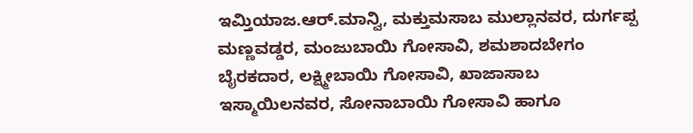ಇಮ್ತಿಯಾಜ.ಆರ್‌.ಮಾನ್ವಿ, ಮಕ್ತುಮಸಾಬ ಮುಲ್ಲಾನವರ, ದುರ್ಗಪ್ಪ ಮಣ್ಣವಡ್ಡರ, ಮಂಜುಬಾಯಿ ಗೋಸಾವಿ, ಶಮಶಾದಬೇಗಂ ಬೈರಕದಾರ, ಲಕ್ಷ್ಮೀಬಾಯಿ ಗೋಸಾವಿ, ಖಾಜಾಸಾಬ ಇಸ್ಮಾಯಿಲನವರ, ಸೋನಾಬಾಯಿ ಗೋಸಾವಿ ಹಾಗೂ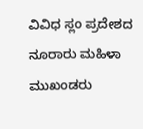ವಿವಿಧ ಸ್ಲಂ ಪ್ರದೇಶದ ನೂರಾರು ಮಹಿಳಾ ಮುಖಂಡರು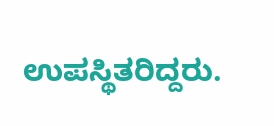ಉಪಸ್ಥಿತರಿದ್ದರು.